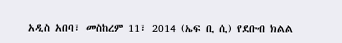አዲስ አበባ፣ መስከረም 11፣ 2014 (ኤፍ ቢ ሲ) የደቡብ ክልል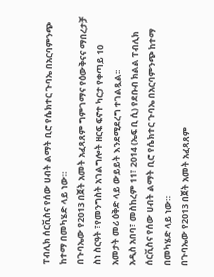ፐብሊክ ሰርቪስና የሰው ሀብት ልማት ቢሮ የሴክተር ጉባኤ በአርባምንጭ ከተማ በመካሄድ ላይ ነው።
በጉባኤው የ2013 በጀት አመት አፈጻጸም ግምገማና የዕውቅናና ማበረታቻ ስነ ስርዓት ፣የመንግስት አገልግሎት ዘርፍ ፍኖተ ካርታ የቀጣይ 10 አመታት መሪ ዕቅድ ላይ ውይይት እንደሚደረግ ተገልጿል፡፡
አዲስ አበባ፣ መስከረም 11፣ 2014 (ኤፍ ቢ ሲ) የደቡብ ክልል ፐብሊክ ሰርቪስና የሰው ሀብት ልማት ቢሮ የሴክተር ጉባኤ በአርባምንጭ ከተማ በመካሄድ ላይ ነው።
በጉባኤው የ2013 በጀት አመት አፈጻጸም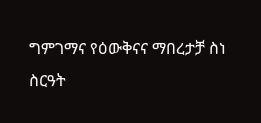ግምገማና የዕውቅናና ማበረታቻ ስነ ስርዓት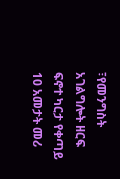፣የመንግስት አገልግሎት ዘርፍ ፍኖተ ካርታ የቀጣይ 10 አመታት መሪ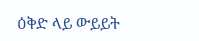ዕቅድ ላይ ውይይት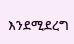እንደሚደረግ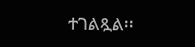ተገልጿል፡፡